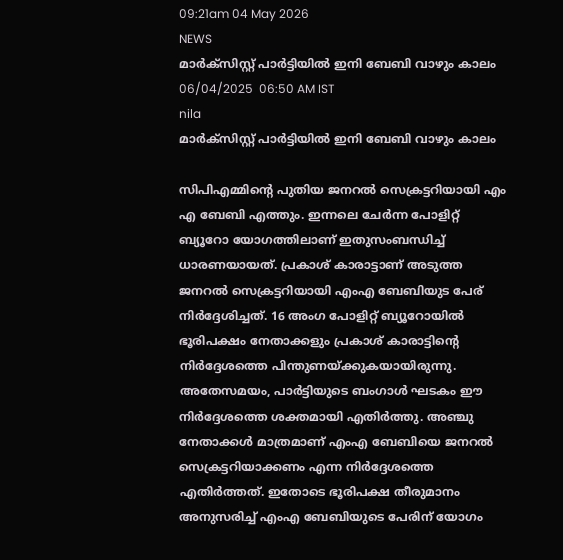09:21am 04 May 2026
NEWS
മാർക്സിസ്റ്റ് പാർട്ടിയിൽ ഇനി ബേബി വാഴും കാലം
06/04/2025  06:50 AM IST
nila
മാർക്സിസ്റ്റ് പാർട്ടിയിൽ ഇനി ബേബി വാഴും കാലം

സിപിഎമ്മിന്റെ പുതിയ ജനറൽ സെക്രട്ടറിയായി എം എ ബേബി എത്തും. ഇന്നലെ ചേർന്ന പോളിറ്റ് ബ്യൂറോ യോഗത്തിലാണ് ഇതുസംബന്ധിച്ച് ധാരണയായത്. പ്രകാശ് കാരാട്ടാണ് അടുത്ത ജനറൽ സെക്രട്ടറിയായി എംഎ ബേബിയുട പേര് നിർദ്ദേശിച്ചത്. 16 അംഗ പോളിറ്റ് ബ്യൂറോയിൽ ഭൂരിപക്ഷം നേതാക്കളും പ്രകാശ് കാരാട്ടിന്റെ നിർദ്ദേശത്തെ പിന്തുണയ്ക്കുകയായിരുന്നു. അതേസമയം, പാർട്ടിയുടെ ബംഗാൾ ഘടകം ഈ നിർദ്ദേശത്തെ ശക്തമായി എതിർത്തു. അഞ്ചു നേതാക്കൾ മാത്രമാണ് എംഎ ബേബിയെ ജനറൽ സെക്രട്ടറിയാക്കണം എന്ന നിർദ്ദേശത്തെ എതിർത്തത്. ഇതോടെ ഭൂരിപക്ഷ തീരുമാനം അനുസരിച്ച് എംഎ ബേബിയുടെ പേരിന് യോഗം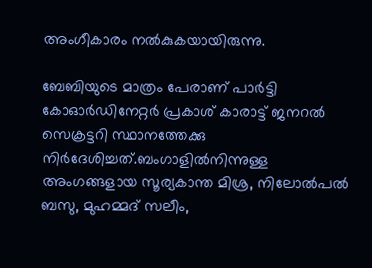അംഗീകാരം നൽകുകയായിരുന്നു.

ബേബിയുടെ മാത്രം പേരാണ് പാർട്ടി കോഓർഡിനേറ്റർ പ്രകാശ് കാരാട്ട് ജനറൽ സെക്രട്ടറി സ്ഥാനത്തേക്കു നിർദേശിച്ചത്.ബംഗാളിൽനിന്നുള്ള അംഗങ്ങളായ സൂര്യകാന്ത മിശ്ര, നിലോൽപൽ ബസു, മുഹമ്മദ് സലീം,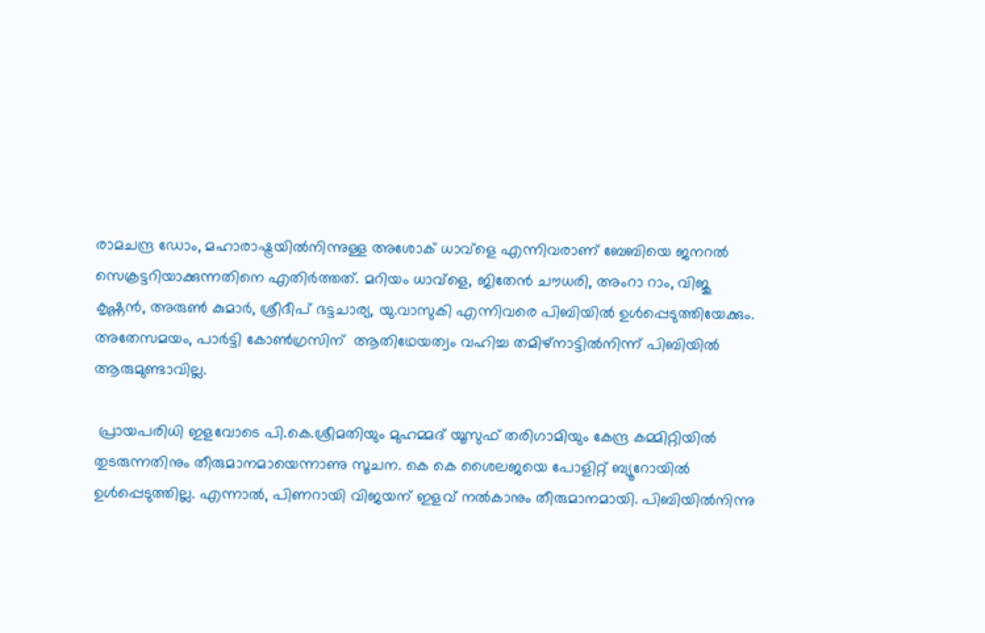രാമചന്ദ്ര ഡോം, മഹാരാഷ്ട്രയിൽനിന്നുള്ള അശോക് ധാവ്ളെ എന്നിവരാണ് ബേബിയെ ജനറൽ സെക്രട്ടറിയാക്കുന്നതിനെ എതിർത്തത്. മറിയം ധാവ്ളെ, ജിതേൻ ചൗധരി, അംറാ റാം, വിജു കൃഷ്ണൻ, അരുൺ കുമാർ, ശ്രീദീപ് ഭട്ടചാര്യ, യു.വാസുകി എന്നിവരെ പിബിയിൽ ഉൾപ്പെടുത്തിയേക്കും. അതേസമയം, പാർട്ടി കോൺഗ്രസിന്  ആതിഥേയത്വം വഹിച്ച തമിഴ്നാട്ടിൽനിന്ന് പിബിയിൽ ആരുമുണ്ടാവില്ല.

 പ്രായപരിധി ഇളവോടെ പി.കെ.ശ്രീമതിയും മുഹമ്മദ് യൂസുഫ് തരിഗാമിയും കേന്ദ്ര കമ്മിറ്റിയിൽ തുടരുന്നതിനും തീരുമാനമായെന്നാണു സൂചന. കെ കെ ശൈലജയെ പോളിറ്റ് ബ്യൂറോയിൽ ഉൾപ്പെടുത്തില്ല. എന്നാൽ, പിണറായി വിജയന് ഇളവ് നൽകാനും തീരുമാനമായി. പിബിയിൽനിന്നു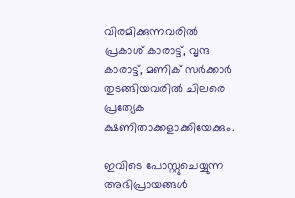വിരമിക്കുന്നവരിൽ പ്രകാശ് കാരാട്ട്, വൃന്ദ കാരാട്ട്, മണിക് സർക്കാർ തുടങ്ങിയവരിൽ ചിലരെ പ്രത്യേക ക്ഷണിതാക്കളാക്കിയേക്കും.

ഇവിടെ പോസ്റ്റുചെയ്യുന്ന അഭിപ്രായങ്ങള്‍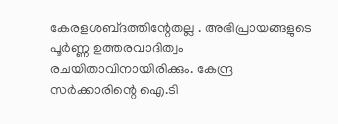കേരളശബ്‌ദത്തിന്റേതല്ല . അഭിപ്രായങ്ങളുടെ പൂര്‍ണ്ണ ഉത്തരവാദിത്വം രചയിതാവിനായിരിക്കും. കേന്ദ്ര സർക്കാരിന്റെ ഐ.ടി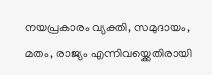നയപ്രകാരം വ്യക്തി, സമുദായം, മതം, രാജ്യം എന്നിവയ്ക്കെതിരായി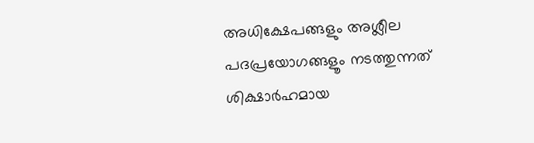അധിക്ഷേപങ്ങളും അശ്ലീല പദപ്രയോഗങ്ങളൂം നടത്തുന്നത് ശിക്ഷാര്‍ഹമായ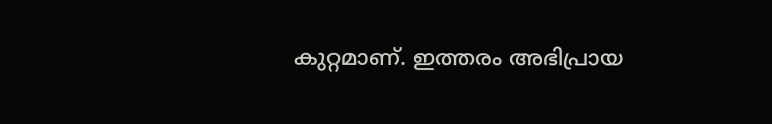കുറ്റമാണ്. ഇത്തരം അഭിപ്രായ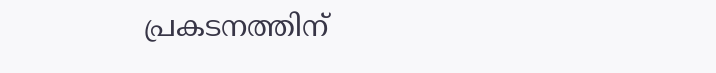പ്രകടനത്തിന്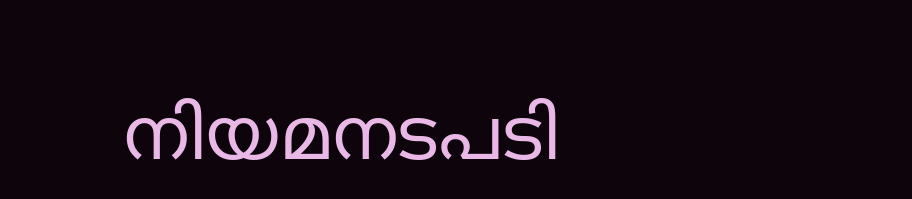നിയമനടപടി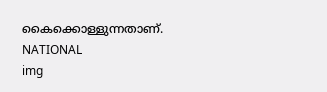കൈക്കൊള്ളുന്നതാണ്.
NATIONAL
img